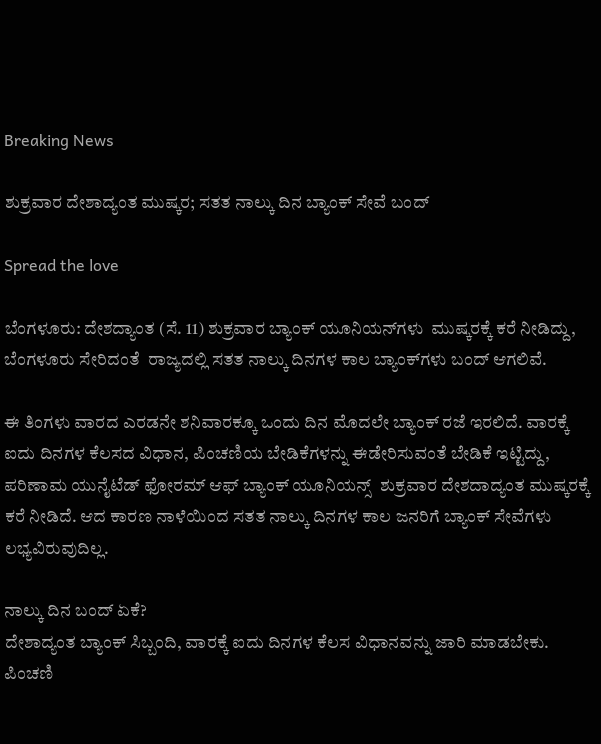Breaking News

ಶುಕ್ರವಾರ ದೇಶಾದ್ಯಂತ ಮುಷ್ಕರ; ಸತತ ನಾಲ್ಕು ದಿನ ಬ್ಯಾಂಕ್‌ ಸೇವೆ ಬಂದ್‌

Spread the love

ಬೆಂಗಳೂರು: ದೇಶದ್ಯಾಂತ (ಸೆ. 11) ಶುಕ್ರವಾರ ಬ್ಯಾಂಕ್ ಯೂನಿಯನ್‌ಗಳು  ಮುಷ್ಕರಕ್ಕೆ ಕರೆ ನೀಡಿದ್ದು, ಬೆಂಗಳೂರು ಸೇರಿದಂತೆ  ರಾಜ್ಯದಲ್ಲಿ ಸತತ ನಾಲ್ಕು ದಿನಗಳ ಕಾಲ ಬ್ಯಾಂಕ್‌ಗಳು ಬಂದ್‌ ಆಗಲಿವೆ.

ಈ ತಿಂಗಳು ವಾರದ ಎರಡನೇ ಶನಿವಾರಕ್ಕೂ ಒಂದು ದಿನ ಮೊದಲೇ ಬ್ಯಾಂಕ್‌ ರಜೆ ಇರಲಿದೆ. ವಾರಕ್ಕೆ ಐದು ದಿನಗಳ ಕೆಲಸದ ವಿಧಾನ, ಪಿಂಚಣಿಯ ಬೇಡಿಕೆಗಳನ್ನು ಈಡೇರಿಸುವಂತೆ ಬೇಡಿಕೆ ಇಟ್ಟಿದ್ದು, ಪರಿಣಾಮ ಯುನೈಟೆಡ್ ಫೋರಮ್ ಆಫ್ ಬ್ಯಾಂಕ್ ಯೂನಿಯನ್ಸ್  ಶುಕ್ರವಾರ ದೇಶದಾದ್ಯಂತ ಮುಷ್ಕರಕ್ಕೆ ಕರೆ ನೀಡಿದೆ. ಆದ ಕಾರಣ ನಾಳೆಯಿಂದ ಸತತ ನಾಲ್ಕು ದಿನಗಳ ಕಾಲ ಜನರಿಗೆ ಬ್ಯಾಂಕ್‌ ಸೇವೆಗಳು ಲಭ್ಯವಿರುವುದಿಲ್ಲ.

ನಾಲ್ಕು ದಿನ ಬಂದ್‌ ಏಕೆ?
ದೇಶಾದ್ಯಂತ ಬ್ಯಾಂಕ್‌ ಸಿಬ್ಬಂದಿ, ವಾರಕ್ಕೆ ಐದು ದಿನಗಳ ಕೆಲಸ ವಿಧಾನವನ್ನು ಜಾರಿ ಮಾಡಬೇಕು. ಪಿಂಚಣಿ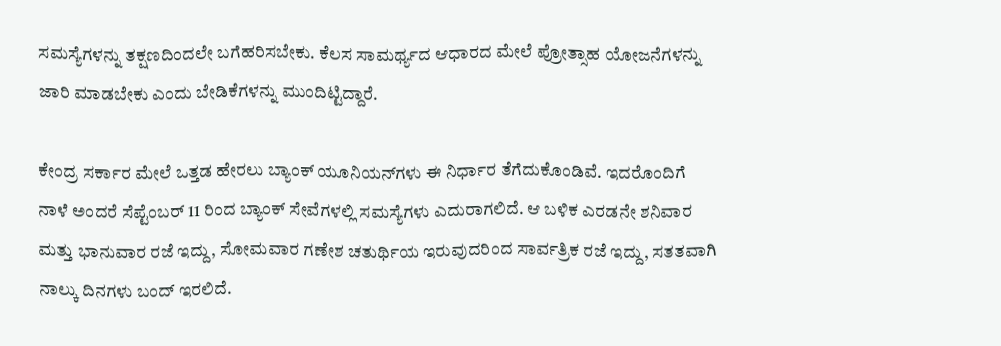ಸಮಸ್ಯೆಗಳನ್ನು ತಕ್ಷಣದಿಂದಲೇ ಬಗೆಹರಿಸಬೇಕು. ಕೆಲಸ ಸಾಮರ್ಥ್ಯದ ಆಧಾರದ ಮೇಲೆ ಪ್ರೋತ್ಸಾಹ ಯೋಜನೆಗಳನ್ನು ಜಾರಿ ಮಾಡಬೇಕು ಎಂದು ಬೇಡಿಕೆಗಳನ್ನು ಮುಂದಿಟ್ಟಿದ್ದಾರೆ.

ಕೇಂದ್ರ ಸರ್ಕಾರ ಮೇಲೆ ಒತ್ತಡ ಹೇರಲು ಬ್ಯಾಂಕ್‌ ಯೂನಿಯನ್‌ಗಳು ಈ ನಿರ್ಧಾರ ತೆಗೆದುಕೊಂಡಿವೆ. ಇದರೊಂದಿಗೆ ನಾಳೆ ಅಂದರೆ ಸೆಪ್ಟೆಂಬರ್ 11 ರಿಂದ ಬ್ಯಾಂಕ್ ಸೇವೆಗಳಲ್ಲಿ ಸಮಸ್ಯೆಗಳು ಎದುರಾಗಲಿದೆ. ಆ ಬಳಿಕ ಎರಡನೇ ಶನಿವಾರ ಮತ್ತು ಭಾನುವಾರ ರಜೆ ಇದ್ದು, ಸೋಮವಾರ ಗಣೇಶ ಚತುರ್ಥಿಯ ಇರುವುದರಿಂದ ಸಾರ್ವತ್ರಿಕ ರಜೆ ಇದ್ದು, ಸತತವಾಗಿ ನಾಲ್ಕು ದಿನಗಳು ಬಂದ್ ಇರಲಿದೆ.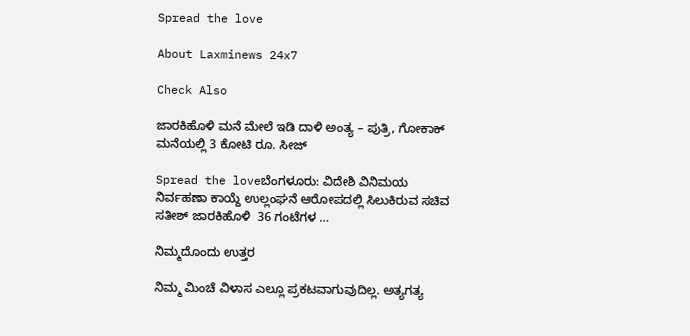Spread the love

About Laxminews 24x7

Check Also

ಜಾರಕಿಹೊಳಿ ಮನೆ ಮೇಲೆ ಇಡಿ ದಾಳಿ ಅಂತ್ಯ – ಪುತ್ರಿ, ಗೋಕಾಕ್ ಮನೆಯಲ್ಲಿ 3 ಕೋಟಿ ರೂ. ಸೀಜ್

Spread the loveಬೆಂಗಳೂರು: ವಿದೇಶಿ ವಿನಿಮಯ ನಿರ್ವಹಣಾ ಕಾಯ್ದೆ ಉಲ್ಲಂಘನೆ ಆರೋಪದಲ್ಲಿ ಸಿಲುಕಿರುವ ಸಚಿವ ಸತೀಶ್ ಜಾರಕಿಹೊಳಿ  36 ಗಂಟೆಗಳ …

ನಿಮ್ಮದೊಂದು ಉತ್ತರ

ನಿಮ್ಮ ಮಿಂಚೆ ವಿಳಾಸ ಎಲ್ಲೂ ಪ್ರಕಟವಾಗುವುದಿಲ್ಲ. ಅತ್ಯಗತ್ಯ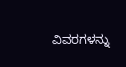ವಿವರಗಳನ್ನು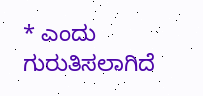* ಎಂದು ಗುರುತಿಸಲಾಗಿದೆ